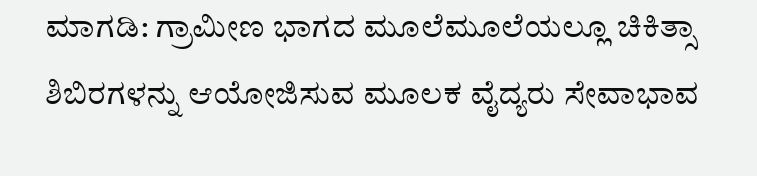ಮಾಗಡಿ: ಗ್ರಾಮೀಣ ಭಾಗದ ಮೂಲೆಮೂಲೆಯಲ್ಲೂ ಚಿಕಿತ್ಸಾ ಶಿಬಿರಗಳನ್ನು ಆಯೋಜಿಸುವ ಮೂಲಕ ವೈದ್ಯರು ಸೇವಾಭಾವ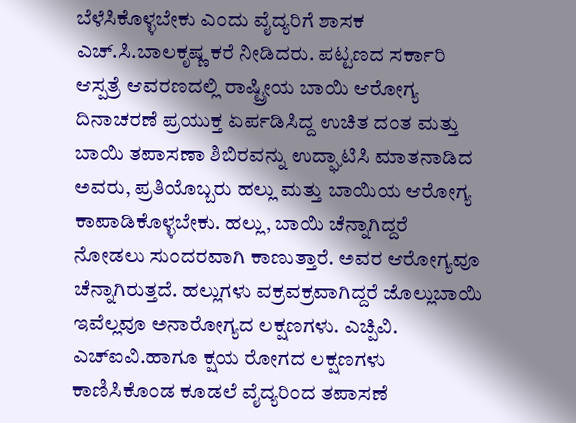ಬೆಳೆಸಿಕೊಳ್ಳಬೇಕು ಎಂದು ವೈದ್ಯರಿಗೆ ಶಾಸಕ ಎಚ್.ಸಿ.ಬಾಲಕೃಷ್ಣ ಕರೆ ನೀಡಿದರು. ಪಟ್ಟಣದ ಸರ್ಕಾರಿ ಆಸ್ಪತ್ರೆ ಆವರಣದಲ್ಲಿ ರಾಷ್ಟ್ರೀಯ ಬಾಯಿ ಆರೋಗ್ಯ ದಿನಾಚರಣೆ ಪ್ರಯುಕ್ತ ಏರ್ಪಡಿಸಿದ್ದ ಉಚಿತ ದಂತ ಮತ್ತು ಬಾಯಿ ತಪಾಸಣಾ ಶಿಬಿರವನ್ನು ಉದ್ಘಾಟಿಸಿ ಮಾತನಾಡಿದ ಅವರು, ಪ್ರತಿಯೊಬ್ಬರು ಹಲ್ಲು ಮತ್ತು ಬಾಯಿಯ ಆರೋಗ್ಯ ಕಾಪಾಡಿಕೊಳ್ಳಬೇಕು. ಹಲ್ಲು, ಬಾಯಿ ಚೆನ್ನಾಗಿದ್ದರೆ ನೋಡಲು ಸುಂದರವಾಗಿ ಕಾಣುತ್ತಾರೆ. ಅವರ ಆರೋಗ್ಯವೂ ಚೆನ್ನಾಗಿರುತ್ತದೆ. ಹಲ್ಲುಗಳು ವಕ್ರವಕ್ರವಾಗಿದ್ದರೆ ಜೊಲ್ಲುಬಾಯಿ ಇವೆಲ್ಲವೂ ಅನಾರೋಗ್ಯದ ಲಕ್ಷಣಗಳು. ಎಚ್ಪಿವಿ. ಎಚ್ಐವಿ.ಹಾಗೂ ಕ್ಷಯ ರೋಗದ ಲಕ್ಷಣಗಳು ಕಾಣಿಸಿಕೊಂಡ ಕೂಡಲೆ ವೈದ್ಯರಿಂದ ತಪಾಸಣೆ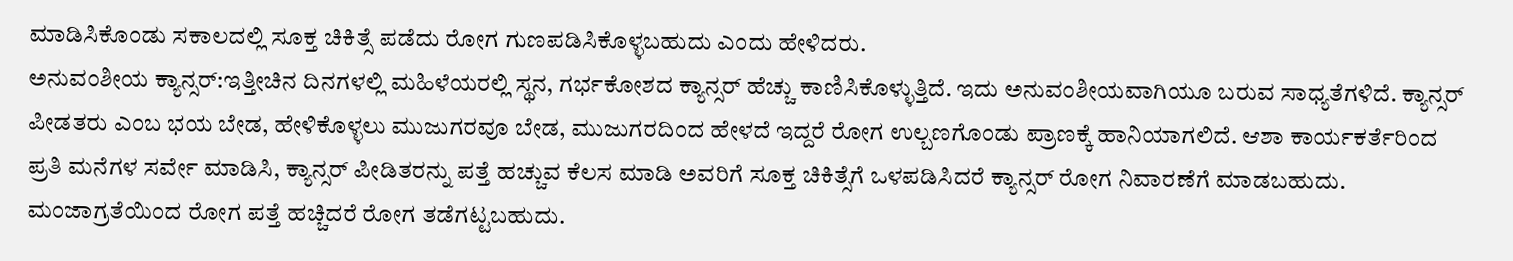ಮಾಡಿಸಿಕೊಂಡು ಸಕಾಲದಲ್ಲಿ ಸೂಕ್ತ ಚಿಕಿತ್ಸೆ ಪಡೆದು ರೋಗ ಗುಣಪಡಿಸಿಕೊಳ್ಳಬಹುದು ಎಂದು ಹೇಳಿದರು.
ಅನುವಂಶೀಯ ಕ್ಯಾನ್ಸರ್:ಇತ್ತೀಚಿನ ದಿನಗಳಲ್ಲಿ ಮಹಿಳೆಯರಲ್ಲಿ ಸ್ಥನ, ಗರ್ಭಕೋಶದ ಕ್ಯಾನ್ಸರ್ ಹೆಚ್ಚು ಕಾಣಿಸಿಕೊಳ್ಳುತ್ತಿದೆ. ಇದು ಅನುವಂಶೀಯವಾಗಿಯೂ ಬರುವ ಸಾಧ್ಯತೆಗಳಿದೆ. ಕ್ಯಾನ್ಸರ್ ಪೀಡತರು ಎಂಬ ಭಯ ಬೇಡ, ಹೇಳಿಕೊಳ್ಳಲು ಮುಜುಗರವೂ ಬೇಡ, ಮುಜುಗರದಿಂದ ಹೇಳದೆ ಇದ್ದರೆ ರೋಗ ಉಲ್ಬಣಗೊಂಡು ಪ್ರಾಣಕ್ಕೆ ಹಾನಿಯಾಗಲಿದೆ. ಆಶಾ ಕಾರ್ಯಕರ್ತೆರಿಂದ ಪ್ರತಿ ಮನೆಗಳ ಸರ್ವೇ ಮಾಡಿಸಿ, ಕ್ಯಾನ್ಸರ್ ಪೀಡಿತರನ್ನು ಪತ್ತೆ ಹಚ್ಚುವ ಕೆಲಸ ಮಾಡಿ ಅವರಿಗೆ ಸೂಕ್ತ ಚಿಕಿತ್ಸೆಗೆ ಒಳಪಡಿಸಿದರೆ ಕ್ಯಾನ್ಸರ್ ರೋಗ ನಿವಾರಣೆಗೆ ಮಾಡಬಹುದು. ಮಂಜಾಗ್ರತೆಯಿಂದ ರೋಗ ಪತ್ತೆ ಹಚ್ಚಿದರೆ ರೋಗ ತಡೆಗಟ್ಟಬಹುದು.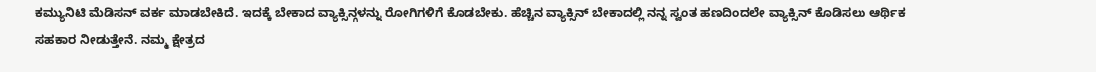ಕಮ್ಯುನಿಟಿ ಮೆಡಿಸನ್ ವರ್ಕ ಮಾಡಬೇಕಿದೆ. ಇದಕ್ಕೆ ಬೇಕಾದ ವ್ಯಾಕ್ಸಿನ್ಗಳನ್ನು ರೋಗಿಗಳಿಗೆ ಕೊಡಬೇಕು. ಹೆಚ್ಚಿನ ವ್ಯಾಕ್ಸಿನ್ ಬೇಕಾದಲ್ಲಿ ನನ್ನ ಸ್ವಂತ ಹಣದಿಂದಲೇ ವ್ಯಾಕ್ಸಿನ್ ಕೊಡಿಸಲು ಆರ್ಥಿಕ ಸಹಕಾರ ನೀಡುತ್ತೇನೆ. ನಮ್ಮ ಕ್ಷೇತ್ರದ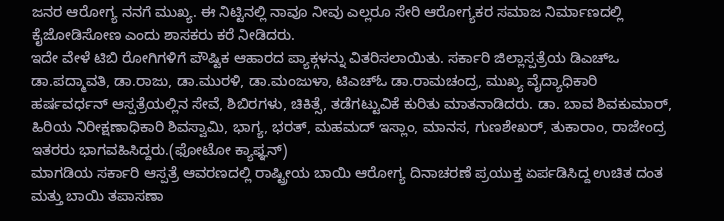ಜನರ ಆರೋಗ್ಯ ನನಗೆ ಮುಖ್ಯ. ಈ ನಿಟ್ಟಿನಲ್ಲಿ ನಾವೂ ನೀವು ಎಲ್ಲರೂ ಸೇರಿ ಆರೋಗ್ಯಕರ ಸಮಾಜ ನಿರ್ಮಾಣದಲ್ಲಿ ಕೈಜೋಡಿಸೋಣ ಎಂದು ಶಾಸಕರು ಕರೆ ನೀಡಿದರು.
ಇದೇ ವೇಳೆ ಟಿಬಿ ರೋಗಿಗಳಿಗೆ ಪೌಷ್ಟಿಕ ಆಹಾರದ ಪ್ಯಾಕ್ಗಳನ್ನು ವಿತರಿಸಲಾಯಿತು. ಸರ್ಕಾರಿ ಜಿಲ್ಲಾಸ್ಪತ್ರೆಯ ಡಿಎಚ್ಒ ಡಾ.ಪದ್ಮಾವತಿ, ಡಾ.ರಾಜು, ಡಾ.ಮುರಳಿ, ಡಾ.ಮಂಜುಳಾ, ಟಿಎಚ್ಓ ಡಾ.ರಾಮಚಂದ್ರ, ಮುಖ್ಯ ವೈದ್ಯಾಧಿಕಾರಿ ಹರ್ಷವರ್ಧನ್ ಆಸ್ಪತ್ರೆಯಲ್ಲಿನ ಸೇವೆ, ಶಿಬಿರಗಳು, ಚಿಕಿತ್ಸೆ, ತಡೆಗಟ್ಟುವಿಕೆ ಕುರಿತು ಮಾತನಾಡಿದರು. ಡಾ. ಬಾವ ಶಿವಕುಮಾರ್, ಹಿರಿಯ ನಿರೀಕ್ಷಣಾಧಿಕಾರಿ ಶಿವಸ್ವಾಮಿ, ಭಾಗ್ಯ, ಭರತ್, ಮಹಮದ್ ಇಸ್ಲಾಂ, ಮಾನಸ, ಗುಣಶೇಖರ್, ತುಕಾರಾಂ, ರಾಜೇಂದ್ರ ಇತರರು ಭಾಗವಹಿಸಿದ್ದರು.(ಫೋಟೋ ಕ್ಯಾಫ್ಞನ್)
ಮಾಗಡಿಯ ಸರ್ಕಾರಿ ಆಸ್ಪತ್ರೆ ಆವರಣದಲ್ಲಿ ರಾಷ್ಟ್ರೀಯ ಬಾಯಿ ಆರೋಗ್ಯ ದಿನಾಚರಣೆ ಪ್ರಯುಕ್ತ ಏರ್ಪಡಿಸಿದ್ದ ಉಚಿತ ದಂತ ಮತ್ತು ಬಾಯಿ ತಪಾಸಣಾ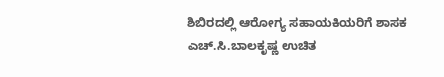ಶಿಬಿರದಲ್ಲಿ ಆರೋಗ್ಯ ಸಹಾಯಕಿಯರಿಗೆ ಶಾಸಕ ಎಚ್.ಸಿ.ಬಾಲಕೃಷ್ಣ ಉಚಿತ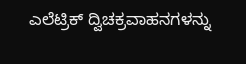ಎಲೆಟ್ರಿಕ್ ದ್ವಿಚಕ್ರವಾಹನಗಳನ್ನು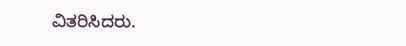ವಿತರಿಸಿದರು.